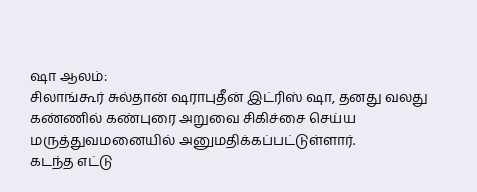ஷா ஆலம்:
சிலாங்கூர் சுல்தான் ஷராபுதீன் இட்ரிஸ் ஷா, தனது வலது கண்ணில் கண்புரை அறுவை சிகிச்சை செய்ய மருத்துவமனையில் அனுமதிக்கப்பட்டுள்ளார்.
கடந்த எட்டு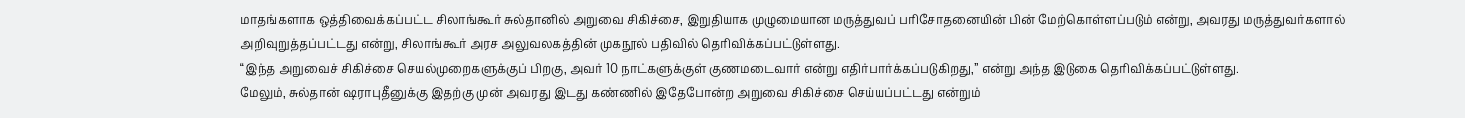மாதங்களாக ஒத்திவைக்கப்பட்ட சிலாங்கூர் சுல்தானில் அறுவை சிகிச்சை, இறுதியாக முழுமையான மருத்துவப் பரிசோதனையின் பின் மேற்கொள்ளப்படும் என்று, அவரது மருத்துவர்களால் அறிவுறுத்தப்பட்டது என்று, சிலாங்கூர் அரச அலுவலகத்தின் முகநூல் பதிவில் தெரிவிக்கப்பட்டுள்ளது.
“இந்த அறுவைச் சிகிச்சை செயல்முறைகளுக்குப் பிறகு, அவர் 10 நாட்களுக்குள் குணமடைவார் என்று எதிர்பார்க்கப்படுகிறது,” என்று அந்த இடுகை தெரிவிக்கப்பட்டுள்ளது.
மேலும், சுல்தான் ஷராபுதீனுக்கு இதற்கு முன் அவரது இடது கண்ணில் இதேபோன்ற அறுவை சிகிச்சை செய்யப்பட்டது என்றும்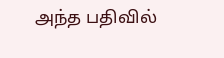அந்த பதிவில்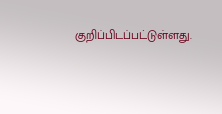குறிப்பிடப்பட்டுள்ளது.